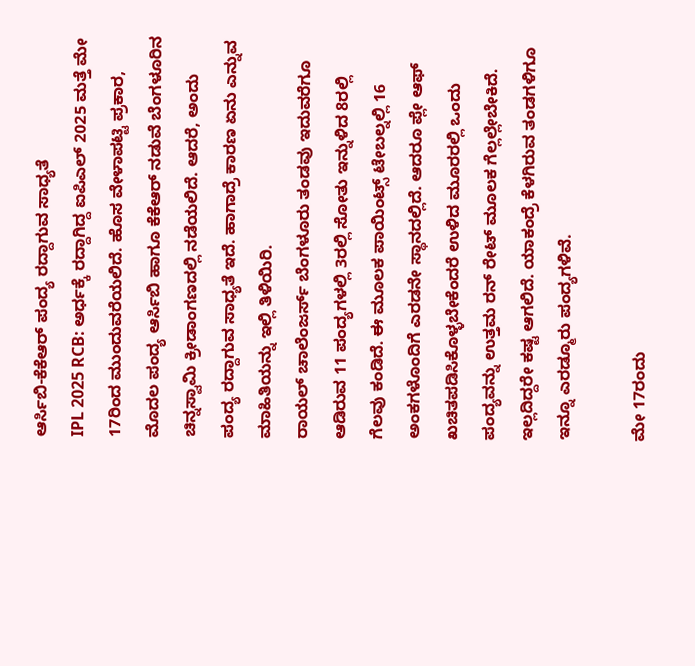ಆರ್ಸಿಬಿ-ಕೆಕೆಆರ್ ಪಂದ್ಯ ರದ್ದಾಗುವ ಸಾಧ್ಯತೆ
IPL 2025 RCB: ಅರ್ಧಕ್ಕೆ ರದ್ದಾಗಿದ್ದ ಐಪಿಎಲ್ 2025 ಮತ್ತೆ ಮೇ 17ರಿಂದ ಮುಂದುವರೆಯಲಿದೆ. ಹೊಸ ವೇಳಾಪಟ್ಟಿ ಪ್ರಕಾರ, ಮೊದಲ ಪಂದ್ಯ ಆರ್ಸಿಬಿ ಹಾಗೂ ಕೆಕೆಆರ್ ನಡುವೆ ಬೆಂಗಳೂರಿನ ಚಿನ್ನಸ್ವಾಮಿ ಕ್ರೀಡಾಂಗಣದಲ್ಲಿ ನಡೆಯಲಿದೆ. ಆದರೆ, ಅಂದು ಪಂದ್ಯ ರದ್ದಾಗುವ ಸಾಧ್ಯತೆ ಇದೆ. ಹಾಗಾದ್ರೆ ಕಾರಣ ಏನು ಎನ್ನುವ ಮಾಹಿತಿಯನ್ನು ಇಲ್ಲಿ ತಿಳಿಯಿರಿ.
ರಾಯಲ್ ಚಾಲೆಂಜರ್ಸ್ ಬೆಂಗಳೂರು ತಂಡವು ಇದುವರೆಗೂ ಆಡಿರುವ 11 ಪಂದ್ಯಗಳಲ್ಲಿ 3ರಲ್ಲಿ ಸೋತು ಇನ್ನುಳಿದ 8ರಲ್ಲಿ ಗೆಲವು ಕಂಡಿದೆ. ಈ ಮೂಲಕ ಪಾಯಿಂಟ್ಸ್ ಟೇಬಲ್ನಲ್ಲಿ 16 ಅಂಕಗಳೊಂದಿಗೆ ಎರಡನೇ ಸ್ಥಾನದಲ್ಲಿದೆ. ಆದರೂ ಪ್ಲೇ ಆಫ್ ಖಚಿತಪಡಿಸಿಕೊಳ್ಳಬೇಕೆಂದರೆ ಉಳಿದ ಮೂರರಲ್ಲಿ ಒಂದು ಪಂದ್ಯವನ್ನು ಉತ್ತಮ ರನ್ ರೇಟ್ ಮೂಲಕ ಗೆಲ್ಲಲ್ಲೇಬೇಕಿದೆ. ಇಲ್ಲದಿದ್ದರೇ ಕಷ್ಟ ಆಗಲಿದೆ. ಯಾಕಂದ್ರೆ ಕೆಳಗಿರುವ ತಂಡಗಳಿಗೂ ಇನ್ನೂ ಎರಡ್ಮೂರು ಪಂದ್ಯಗಳಿವೆ.

ಮೇ 17ರಂದು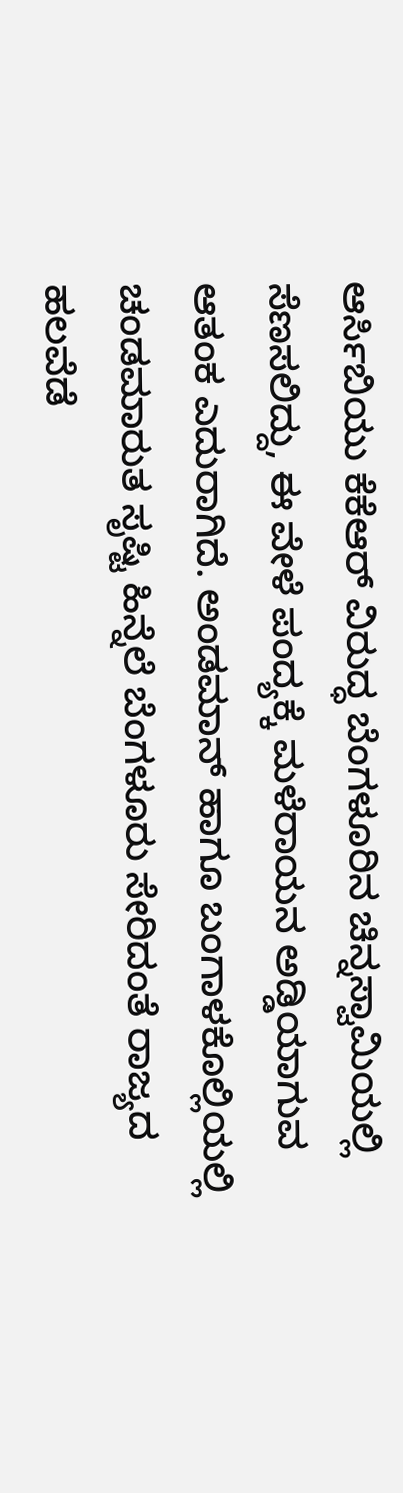ಆರ್ಸಿಬಿಯು ಕೆಕೆಆರ್ ವಿರುದ್ಧ ಬೆಂಗಳೂರಿನ ಚಿನ್ನಸ್ವಾಮಿಯಲ್ಲಿ ಸೆಣಸಲಿದ್ದು, ಈ ವೇಳೆ ಪಂದ್ಯಕ್ಕೆ ಮಳೆರಾಯನ ಅಡ್ಡಿಯಾಗುವ ಆತಂಕ ಎದುರಾಗಿದೆ. ಅಂಡಮಾನ್ ಹಾಗೂ ಬಂಗಾಳಕೊಲ್ಲಿಯಲ್ಲಿ ಚಂಡಮಾರುತ ಸೃಷ್ಟಿ ಹಿನ್ನೆಲೆ ಬೆಂಗಳೂರು ಸೇರಿದಂತೆ ರಾಜ್ಯದ ಹಲವೆಡೆ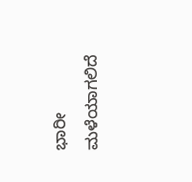ಭಾರೀ ಮಳೆಯಾಗಲಿದೆ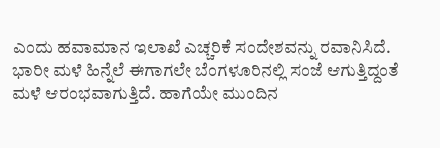ಎಂದು ಹವಾಮಾನ ಇಲಾಖೆ ಎಚ್ಚರಿಕೆ ಸಂದೇಶವನ್ನು ರವಾನಿಸಿದೆ.
ಭಾರೀ ಮಳೆ ಹಿನ್ನೆಲೆ ಈಗಾಗಲೇ ಬೆಂಗಳೂರಿನಲ್ಲಿ ಸಂಜೆ ಆಗುತ್ತಿದ್ದಂತೆ ಮಳೆ ಆರಂಭವಾಗುತ್ತಿದೆ. ಹಾಗೆಯೇ ಮುಂದಿನ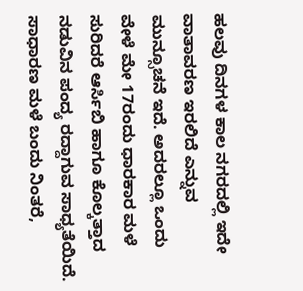ಹಲವು ದಿನಗಳ ಕಾಲ ನಗರದಲ್ಲಿ ಇದೇ ವಾತಾವರಣ ಇರಲಿದೆ ಎನ್ನುವ ಮುನ್ಸೂಚನೆ ಇದೆ. ಅದರಲ್ಲೂ ಒಂದು ವೇಳೆ ಮೇ 17ರಂದು ಧಾರಕಾರ ಮಳೆ ಸುರಿದರೆ ಆರ್ಸಿಬಿ ಹಾಗೂ ಕೊಲ್ಕತ್ತಾದ ನಡುವಿನ ಪಂದ್ಯ ರದ್ದಾಗುವ ಸಾಧ್ಯತೆಯಿದೆ. ಸಾಧಾರಣ ಮಳೆ ಬಂದು ನಿಂತರೆ,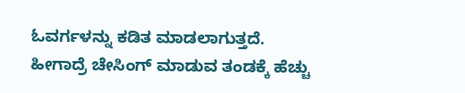ಓವರ್ಗಳನ್ನು ಕಡಿತ ಮಾಡಲಾಗುತ್ತದೆ. ಹೀಗಾದ್ರೆ ಚೇಸಿಂಗ್ ಮಾಡುವ ತಂಡಕ್ಕೆ ಹೆಚ್ಚು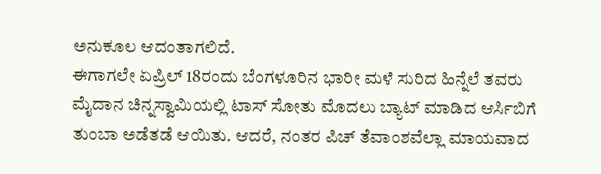ಅನುಕೂಲ ಆದಂತಾಗಲಿದೆ.
ಈಗಾಗಲೇ ಏಪ್ರಿಲ್ 18ರಂದು ಬೆಂಗಳೂರಿನ ಭಾರೀ ಮಳೆ ಸುರಿದ ಹಿನ್ನೆಲೆ ತವರು ಮೈದಾನ ಚಿನ್ನಸ್ವಾಮಿಯಲ್ಲಿ ಟಾಸ್ ಸೋತು ಮೊದಲು ಬ್ಯಾಟ್ ಮಾಡಿದ ಆರ್ಸಿಬಿಗೆ ತುಂಬಾ ಅಡೆತಡೆ ಆಯಿತು. ಆದರೆ, ನಂತರ ಪಿಚ್ ತೆವಾಂಶವೆಲ್ಲಾ ಮಾಯವಾದ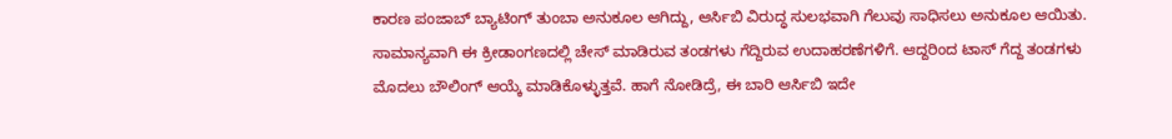ಕಾರಣ ಪಂಜಾಬ್ ಬ್ಯಾಟಿಂಗ್ ತುಂಬಾ ಅನುಕೂಲ ಆಗಿದ್ದು, ಆರ್ಸಿಬಿ ವಿರುದ್ಧ ಸುಲಭವಾಗಿ ಗೆಲುವು ಸಾಧಿಸಲು ಅನುಕೂಲ ಆಯಿತು.
ಸಾಮಾನ್ಯವಾಗಿ ಈ ಕ್ರೀಡಾಂಗಣದಲ್ಲಿ ಚೇಸ್ ಮಾಡಿರುವ ತಂಡಗಳು ಗೆದ್ದಿರುವ ಉದಾಹರಣೆಗಳಿಗೆ. ಆದ್ದರಿಂದ ಟಾಸ್ ಗೆದ್ದ ತಂಡಗಳು ಮೊದಲು ಬೌಲಿಂಗ್ ಆಯ್ಕೆ ಮಾಡಿಕೊಳ್ಳುತ್ತವೆ. ಹಾಗೆ ನೋಡಿದ್ರೆ, ಈ ಬಾರಿ ಆರ್ಸಿಬಿ ಇದೇ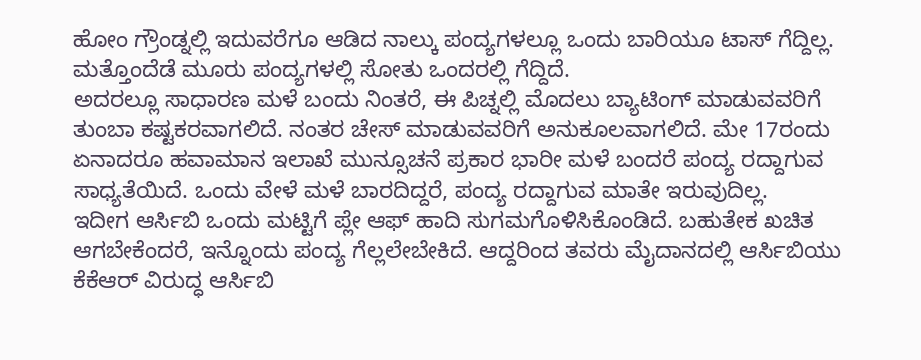ಹೋಂ ಗ್ರೌಂಡ್ನಲ್ಲಿ ಇದುವರೆಗೂ ಆಡಿದ ನಾಲ್ಕು ಪಂದ್ಯಗಳಲ್ಲೂ ಒಂದು ಬಾರಿಯೂ ಟಾಸ್ ಗೆದ್ದಿಲ್ಲ. ಮತ್ತೊಂದೆಡೆ ಮೂರು ಪಂದ್ಯಗಳಲ್ಲಿ ಸೋತು ಒಂದರಲ್ಲಿ ಗೆದ್ದಿದೆ.
ಅದರಲ್ಲೂ ಸಾಧಾರಣ ಮಳೆ ಬಂದು ನಿಂತರೆ, ಈ ಪಿಚ್ನಲ್ಲಿ ಮೊದಲು ಬ್ಯಾಟಿಂಗ್ ಮಾಡುವವರಿಗೆ ತುಂಬಾ ಕಷ್ಟಕರವಾಗಲಿದೆ. ನಂತರ ಚೇಸ್ ಮಾಡುವವರಿಗೆ ಅನುಕೂಲವಾಗಲಿದೆ. ಮೇ 17ರಂದು ಏನಾದರೂ ಹವಾಮಾನ ಇಲಾಖೆ ಮುನ್ಸೂಚನೆ ಪ್ರಕಾರ ಭಾರೀ ಮಳೆ ಬಂದರೆ ಪಂದ್ಯ ರದ್ದಾಗುವ ಸಾಧ್ಯತೆಯಿದೆ. ಒಂದು ವೇಳೆ ಮಳೆ ಬಾರದಿದ್ದರೆ, ಪಂದ್ಯ ರದ್ದಾಗುವ ಮಾತೇ ಇರುವುದಿಲ್ಲ.
ಇದೀಗ ಆರ್ಸಿಬಿ ಒಂದು ಮಟ್ಟಿಗೆ ಪ್ಲೇ ಆಫ್ ಹಾದಿ ಸುಗಮಗೊಳಿಸಿಕೊಂಡಿದೆ. ಬಹುತೇಕ ಖಚಿತ ಆಗಬೇಕೆಂದರೆ, ಇನ್ನೊಂದು ಪಂದ್ಯ ಗೆಲ್ಲಲೇಬೇಕಿದೆ. ಆದ್ದರಿಂದ ತವರು ಮೈದಾನದಲ್ಲಿ ಆರ್ಸಿಬಿಯು ಕೆಕೆಆರ್ ವಿರುದ್ಧ ಆರ್ಸಿಬಿ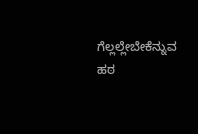ಗೆಲ್ಲಲ್ಲೇಬೇಕೆನ್ನುವ ಹಠ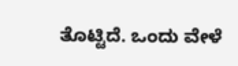ತೊಟ್ಟಿದೆ. ಒಂದು ವೇಳೆ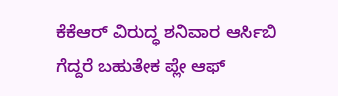ಕೆಕೆಆರ್ ವಿರುದ್ಧ ಶನಿವಾರ ಆರ್ಸಿಬಿ ಗೆದ್ದರೆ ಬಹುತೇಕ ಪ್ಲೇ ಆಫ್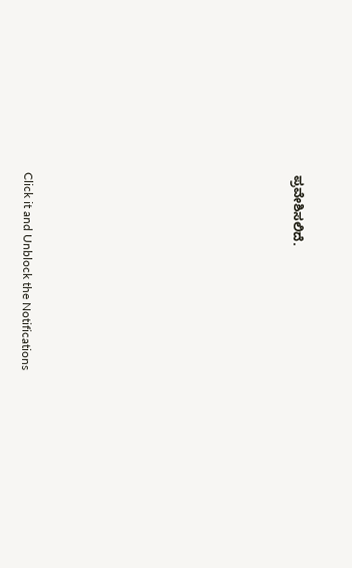ಪ್ರವೇಶಿಸಲಿದೆ.












Click it and Unblock the Notifications